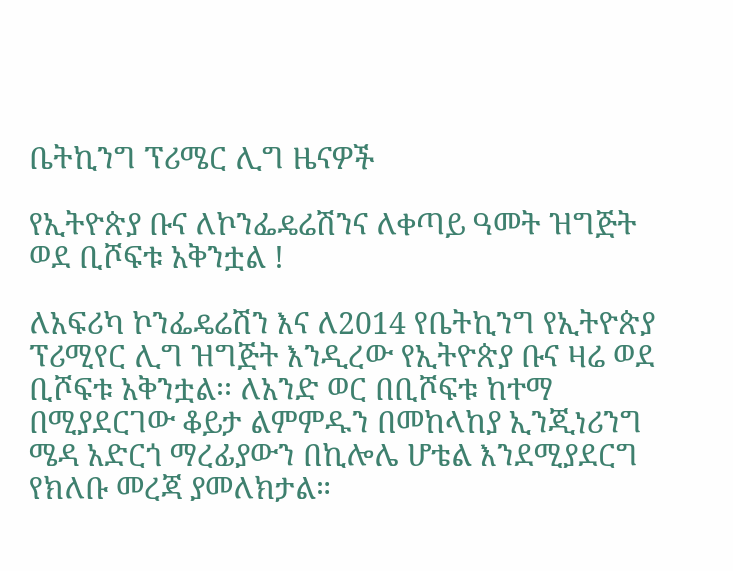ቤትኪንግ ፕሪሜር ሊግ ዜናዎች

የኢትዮጵያ ቡና ለኮንፌዴሬሽንና ለቀጣይ ዓመት ዝግጅት ወደ ቢሾፍቱ አቅንቷል !

ለአፍሪካ ኮንፌዴሬሽን እና ለ2014 የቤትኪንግ የኢትዮጵያ ፕሪሚየር ሊግ ዝግጅት እንዲረው የኢትዮጵያ ቡና ዛሬ ወደ ቢሾፍቱ አቅንቷል፡፡ ለአንድ ወር በቢሾፍቱ ከተማ በሚያደርገው ቆይታ ልምምዱን በመከላከያ ኢንጂነሪንግ ሜዳ አድርጎ ማረፊያውን በኪሎሌ ሆቴል እንደሚያደርግ የክለቡ መረጃ ያመለክታል።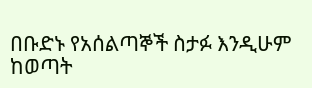በቡድኑ የአሰልጣኞች ስታፉ እንዲሁም ከወጣት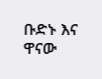ቡድኑ እና ዋናው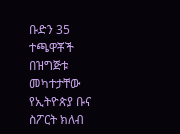ቡድን 35 ተጫዋቾች በዝግጅቱ መካተታቸው የኢትዮጵያ ቡና ስፖርት ክለብ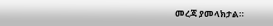መረጃ ያመላክታል።